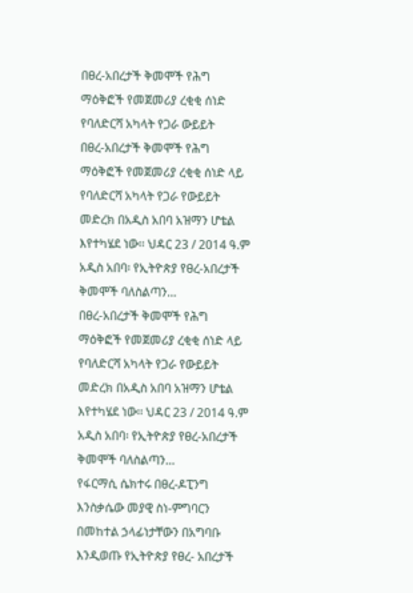በፀረ-አበረታች ቅመሞች የሕግ ማዕቅፎች የመጀመሪያ ረቂቂ ሰነድ የባለድርሻ አካላት የጋራ ውይይት
በፀረ-አበረታች ቅመሞች የሕግ ማዕቅፎች የመጀመሪያ ረቂቂ ሰነድ ላይ የባለድርሻ አካላት የጋራ የውይይት መድረክ በአዲስ አበባ አዝማን ሆቴል እየተካሄደ ነው፡፡ ህዳር 23 / 2014 ዓ.ም አዲስ አበባ፡ የኢትዮጵያ የፀረ-አበረታች ቅመሞች ባለስልጣን…
በፀረ-አበረታች ቅመሞች የሕግ ማዕቅፎች የመጀመሪያ ረቂቂ ሰነድ ላይ የባለድርሻ አካላት የጋራ የውይይት መድረክ በአዲስ አበባ አዝማን ሆቴል እየተካሄደ ነው፡፡ ህዳር 23 / 2014 ዓ.ም አዲስ አበባ፡ የኢትዮጵያ የፀረ-አበረታች ቅመሞች ባለስልጣን…
የፋርማሲ ሴክተሩ በፀረ-ዶፒንግ እንስቃሴው መያዊ ስነ-ምግባርን በመከተል ኃላፊነታቸውን በአግባቡ እንዲወጡ የኢትዮጵያ የፀረ- አበረታች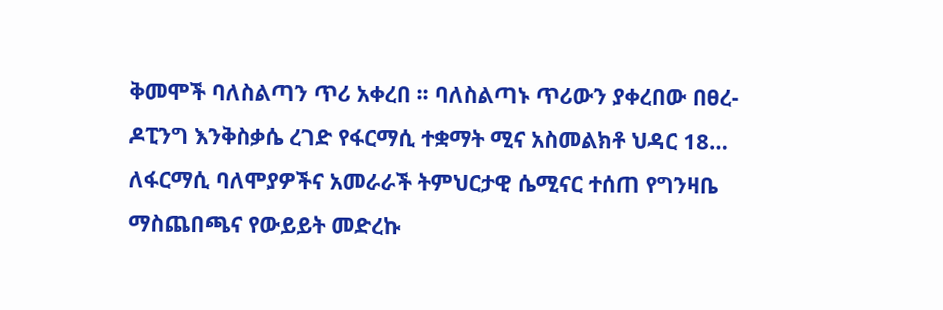ቅመሞች ባለስልጣን ጥሪ አቀረበ ፡፡ ባለስልጣኑ ጥሪውን ያቀረበው በፀረ-ዶፒንግ እንቅስቃሴ ረገድ የፋርማሲ ተቋማት ሚና አስመልክቶ ህዳር 18…
ለፋርማሲ ባለሞያዎችና አመራራች ትምህርታዊ ሴሚናር ተሰጠ የግንዛቤ ማስጨበጫና የውይይት መድረኩ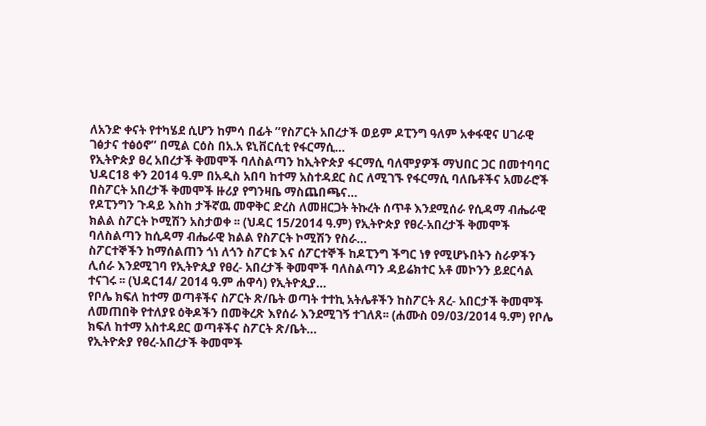ለአንድ ቀናት የተካሄደ ሲሆን ከምሳ በፊት ’’የስፖርት አበረታች ወይም ዶፒንግ ዓለም አቀፋዊና ሀገራዊ ገፅታና ተፅዕኖ’’ በሚል ርዕስ በአ.አ ዩኒቨርሲቲ የፋርማሲ…
የኢትዮጵያ ፀረ አበረታች ቅመሞች ባለስልጣን ከኢትዮጵያ ፋርማሲ ባለሞያዎች ማህበር ጋር በመተባባር ህዳር18 ቀን 2014 ዓ.ም በአዲስ አበባ ከተማ አስተዳደር ስር ለሚገኙ የፋርማሲ ባለቤቶችና አመራሮች በስፖርት አበረታች ቅመሞች ዙሪያ የግንዛቤ ማስጨበጫና…
የዶፒንግን ጉዳይ እስከ ታችኛዉ መዋቅር ድረስ ለመዘርጋት ትኩረት ሰጥቶ እንደሚሰራ የሲዳማ ብሔራዊ ክልል ስፖርት ኮሚሽን አስታወቀ ፡፡ (ህዳር 15/2014 ዓ.ም) የኢትዮጵያ የፀረ-አበረታች ቅመሞች ባለስልጣን ከሲዳማ ብሔራዊ ክልል የስፖርት ኮሚሽን የስራ…
ስፖርተኞችን ከማሰልጠን ጎነ ለጎን ስፖርቱ እና ሰፖርተኞች ከዶፒንግ ችግር ነፃ የሚሆኑበትን ስራዎችን ሊሰራ እንደሚገባ የኢትዮጲያ የፀረ- አበረታች ቅመሞች ባለስልጣን ዳይሬክተር አቶ መኮንን ይደርሳል ተናገሩ ፡፡ (ህዳር14/ 2014 ዓ.ም ሐዋሳ) የኢትዮጲያ…
የቦሌ ክፍለ ከተማ ወጣቶችና ስፖርት ጽ/ቤት ወጣት ተተኪ አትሌቶችን ከስፖርት ጸረ- አበርታች ቅመሞች ለመጠበቅ የተለያዩ ዕቅዶችን በመቅረጽ እየሰራ እንደሚገኝ ተገለጸ፡፡ (ሐሙስ 09/03/2014 ዓ.ም) የቦሌ ክፍለ ከተማ አስተዳደር ወጣቶችና ስፖርት ጽ/ቤት…
የኢትዮጵያ የፀረ-አበረታች ቅመሞች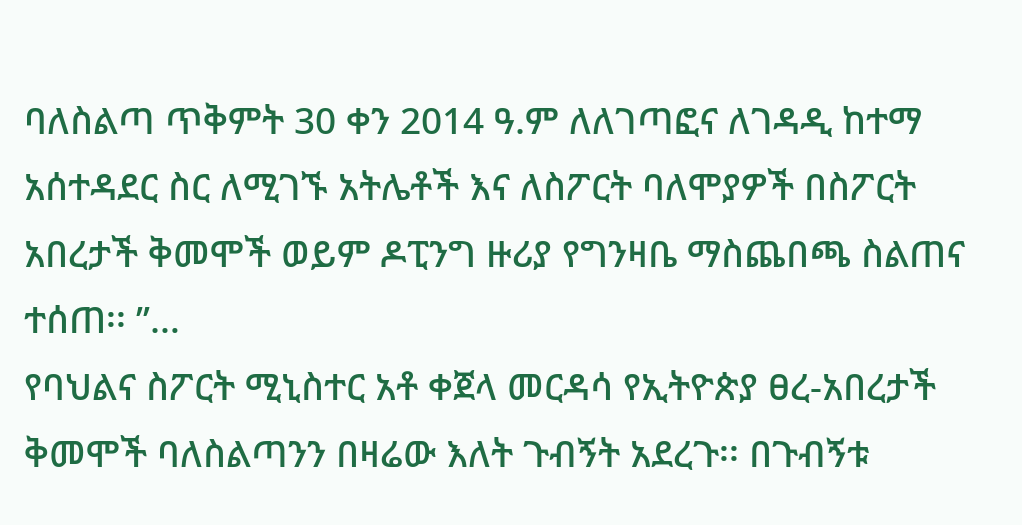ባለስልጣ ጥቅምት 30 ቀን 2014 ዓ.ም ለለገጣፎና ለገዳዲ ከተማ አሰተዳደር ስር ለሚገኙ አትሌቶች እና ለስፖርት ባለሞያዎች በስፖርት አበረታች ቅመሞች ወይም ዶፒንግ ዙሪያ የግንዛቤ ማስጨበጫ ስልጠና ተሰጠ፡፡ ’’…
የባህልና ስፖርት ሚኒስተር አቶ ቀጀላ መርዳሳ የኢትዮጵያ ፀረ-አበረታች ቅመሞች ባለስልጣንን በዛሬው እለት ጉብኝት አደረጉ፡፡ በጉብኝቱ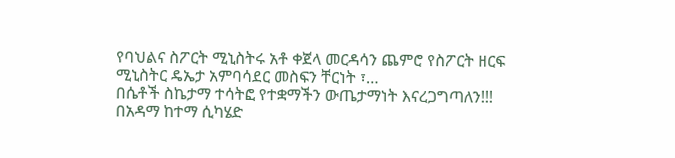የባህልና ስፖርት ሚኒስትሩ አቶ ቀጀላ መርዳሳን ጨምሮ የስፖርት ዘርፍ ሚኒስትር ዴኤታ አምባሳደር መስፍን ቸርነት ፣…
በሴቶች ስኬታማ ተሳትፎ የተቋማችን ውጤታማነት እናረጋግጣለን!!! በአዳማ ከተማ ሲካሄድ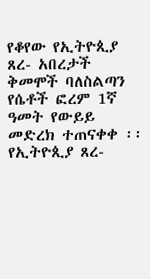የቆየው የኢትዮጲያ ጸረ- አበረታች ቅመሞች ባለስልጣን የሴቶች ፎረም 1ኛ ዓመት የውይይ መድረክ ተጠናቀቀ ፡፡ የኢትዮጲያ ጸረ-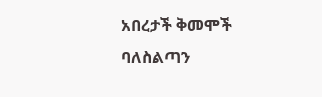አበረታች ቅመሞች ባለስልጣን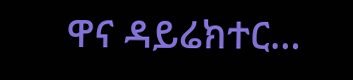ዋና ዳይሬክተር…